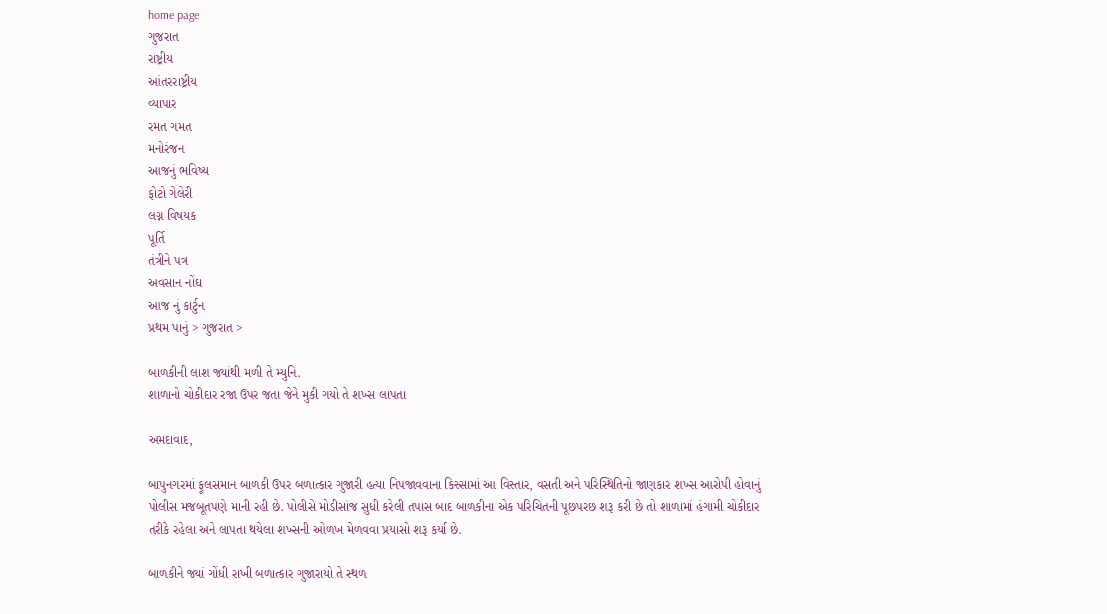home page
ગુજરાત
રાષ્ટ્રીય
આંતરરાષ્ટ્રીય
વ્યાપાર
રમત ગમત
મનોરંજન
આજનું ભવિષ્ય
ફોટો ગેલેરી
લગ્ન વિષયક
પૂર્તિ
તંત્રીને પત્ર
અવસાન નોંઘ
આજ નું કાર્ટુન
પ્રથમ પાનું > ગુજરાત >

બાળકીની લાશ જ્યાંથી મળી તે મ્યુનિ.
શાળાનો ચોકીદાર રજા ઉપર જતા જેને મુકી ગયો તે શખ્સ લાપતા

અમદાવાદ,

બાપુનગરમાં ફૂલસમાન બાળકી ઉપર બળાત્કાર ગુજારી હત્યા નિપજાવવાના કિસ્સામાં આ વિસ્તાર, વસતી અને પરિસ્થિતિનો જાણકાર શખ્સ આરોપી હોવાનું પોલીસ મજબૂતપણે માની રહી છે. પોલીસે મોડીસાંજ સુધી કરેલી તપાસ બાદ બાળકીના એક પરિચિતની પૂછપરછ શરૂ કરી છે તો શાળામાં હંગામી ચોકીદાર તરીકે રહેલા અને લાપતા થયેલા શખ્સની ઓળખ મેળવવા પ્રયાસો શરૂ કર્યા છે.

બાળકીને જ્યાં ગોંધી રાખી બળાત્કાર ગુજારાયો તે સ્થળ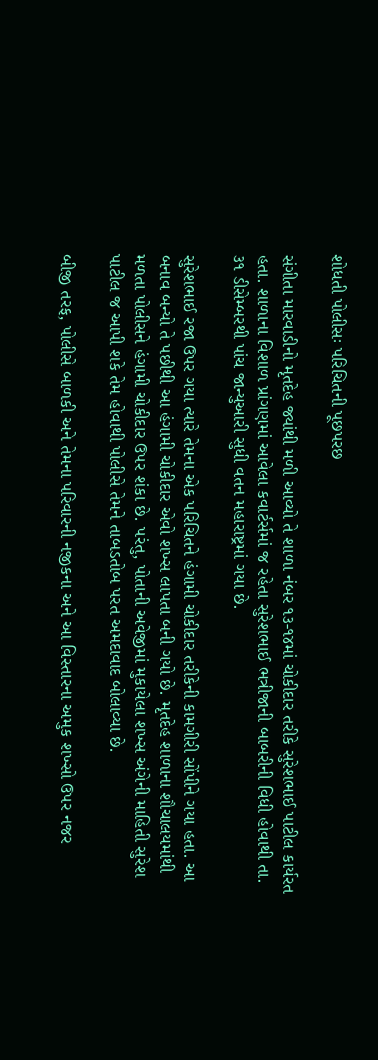શોધતી પોલીસઃ પરિચિતની પૂછપરછ

સંગીતા મારવાડીનો મૃતદેહ જ્યાંથી મળી આવ્યો તે શાળા નંબર ૧૩-૧૪માં ચોકીદાર તરીકે સુરેશભાઈ પાટીલ કાર્યરત હતા. શાળાના વિશાળ પ્રાંગણમાં આવેલા કવાર્ટર્સમાં જ રહેતા સુરેશભાઈ ભત્રીજાની બાબરીની વિધી હોવાથી તા. ૩૧ ડીસેમ્બરથી પાંચ જાન્યુઆરી સુધી વતન મહારાષ્ટ્રમાં ગયા છે.

સુરેશભાઈ રજા ઉપર ગયા ત્યારે તેમના એક પરિચિતને હંગામી ચોકીદાર તરીકેની કામગીરી સોંપીને ગયા હતા. આ બનાવ બન્યો તે પછીથી આ હંગામી ચોકીદાર એવો શખ્સ લાપતા બની ગયો છે. મૃતદેહ શાળાના શૌચાલયમાંથી મળતા પોલીસને હંગામી ચોકીદાર ઉપર શંકા છે. પરંતુ, પોતાની અવેજીમાં મુકાયેલા શખ્સ અંગેની માહિતી સુરેશ પાટીલ જ આપી શકે તેમ હોવાથી પોલીસે તેમને તાબડતોબ પરત અમદાવાદ બોલાવ્યા છે.

બીજી તરફ, પોલીસે બાળકી અને તેમના પરિવારની નજીકના અને આ વિસ્તારના અમુક શખ્સો ઉપર નજર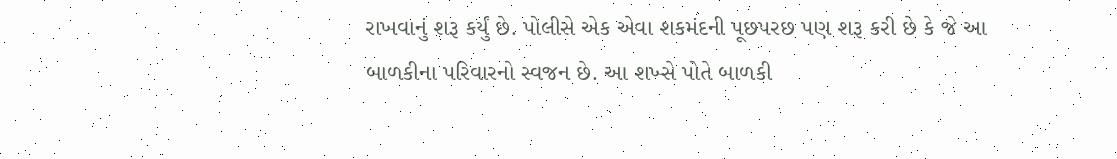રાખવાનું શરૂ કર્યું છે. પોલીસે એક એવા શકમંદની પૂછપરછ પણ શરૂ કરી છે કે જે આ બાળકીના પરિવારનો સ્વજન છે. આ શખ્સે પોતે બાળકી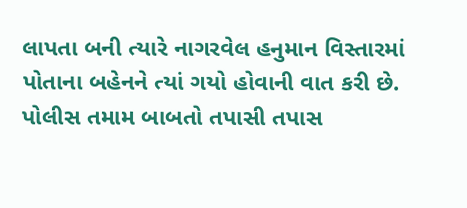લાપતા બની ત્યારે નાગરવેલ હનુમાન વિસ્તારમાં પોતાના બહેનને ત્યાં ગયો હોવાની વાત કરી છે. પોલીસ તમામ બાબતો તપાસી તપાસ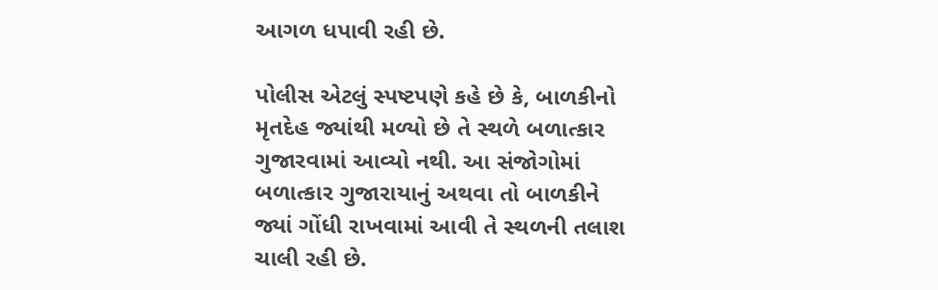આગળ ધપાવી રહી છે.

પોલીસ એટલું સ્પષ્ટપણે કહે છે કે, બાળકીનો મૃતદેહ જ્યાંથી મળ્યો છે તે સ્થળે બળાત્કાર ગુજારવામાં આવ્યો નથી. આ સંજોગોમાં બળાત્કાર ગુજારાયાનું અથવા તો બાળકીને જ્યાં ગોંધી રાખવામાં આવી તે સ્થળની તલાશ ચાલી રહી છે.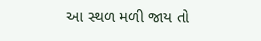આ સ્થળ મળી જાય તો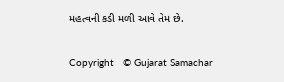મહત્વની કડી મળી આવે તેમ છે.

Copyright   © Gujarat Samachar